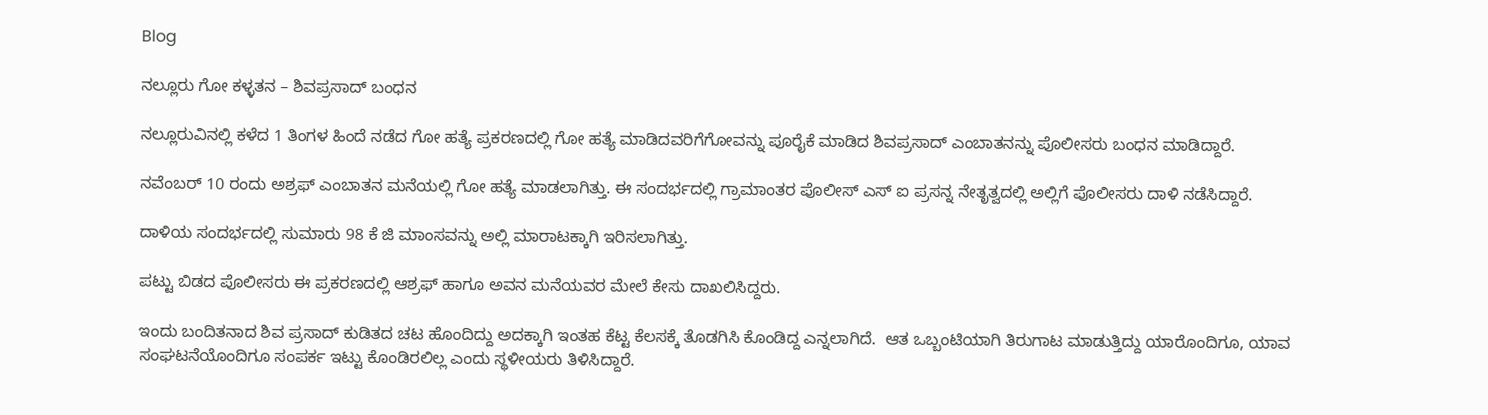Blog

ನಲ್ಲೂರು ಗೋ ಕಳ್ಳತನ – ಶಿವಪ್ರಸಾದ್ ಬಂಧನ

ನಲ್ಲೂರುವಿನಲ್ಲಿ ಕಳೆದ 1 ತಿಂಗಳ ಹಿಂದೆ ನಡೆದ ಗೋ ಹತ್ಯೆ ಪ್ರಕರಣದಲ್ಲಿ ಗೋ ಹತ್ಯೆ ಮಾಡಿದವರಿಗೆಗೋವನ್ನು ಪೂರೈಕೆ ಮಾಡಿದ ಶಿವಪ್ರಸಾದ್ ಎಂಬಾತನನ್ನು ಪೊಲೀಸರು ಬಂಧನ ಮಾಡಿದ್ದಾರೆ.

ನವೆಂಬರ್ 10 ರಂದು ಅಶ್ರಫ್ ಎಂಬಾತನ ಮನೆಯಲ್ಲಿ ಗೋ ಹತ್ಯೆ ಮಾಡಲಾಗಿತ್ತು. ಈ ಸಂದರ್ಭದಲ್ಲಿ ಗ್ರಾಮಾಂತರ ಪೊಲೀಸ್ ಎಸ್ ಐ ಪ್ರಸನ್ನ ನೇತೃತ್ವದಲ್ಲಿ ಅಲ್ಲಿಗೆ ಪೊಲೀಸರು ದಾಳಿ ನಡೆಸಿದ್ದಾರೆ.

ದಾಳಿಯ ಸಂದರ್ಭದಲ್ಲಿ ಸುಮಾರು 98 ಕೆ ಜಿ ಮಾಂಸವನ್ನು ಅಲ್ಲಿ ಮಾರಾಟಕ್ಕಾಗಿ ಇರಿಸಲಾಗಿತ್ತು.

ಪಟ್ಟು ಬಿಡದ ಪೊಲೀಸರು ಈ ಪ್ರಕರಣದಲ್ಲಿ ಆಶ್ರಫ್ ಹಾಗೂ ಅವನ ಮನೆಯವರ ಮೇಲೆ ಕೇಸು ದಾಖಲಿಸಿದ್ದರು.

ಇಂದು ಬಂದಿತನಾದ ಶಿವ ಪ್ರಸಾದ್ ಕುಡಿತದ ಚಟ ಹೊಂದಿದ್ದು ಅದಕ್ಕಾಗಿ ಇಂತಹ ಕೆಟ್ಟ ಕೆಲಸಕ್ಕೆ ತೊಡಗಿಸಿ ಕೊಂಡಿದ್ದ ಎನ್ನಲಾಗಿದೆ.  ಆತ ಒಬ್ಬಂಟಿಯಾಗಿ ತಿರುಗಾಟ ಮಾಡುತ್ತಿದ್ದು ಯಾರೊಂದಿಗೂ, ಯಾವ ಸಂಘಟನೆಯೊಂದಿಗೂ ಸಂಪರ್ಕ ಇಟ್ಟು ಕೊಂಡಿರಲಿಲ್ಲ ಎಂದು ಸ್ಥಳೀಯರು ತಿಳಿಸಿದ್ದಾರೆ.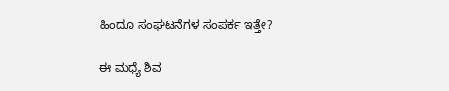ಹಿಂದೂ ಸಂಘಟನೆಗಳ ಸಂಪರ್ಕ ಇತ್ತೇ?

ಈ ಮಧ್ಯೆ ಶಿವ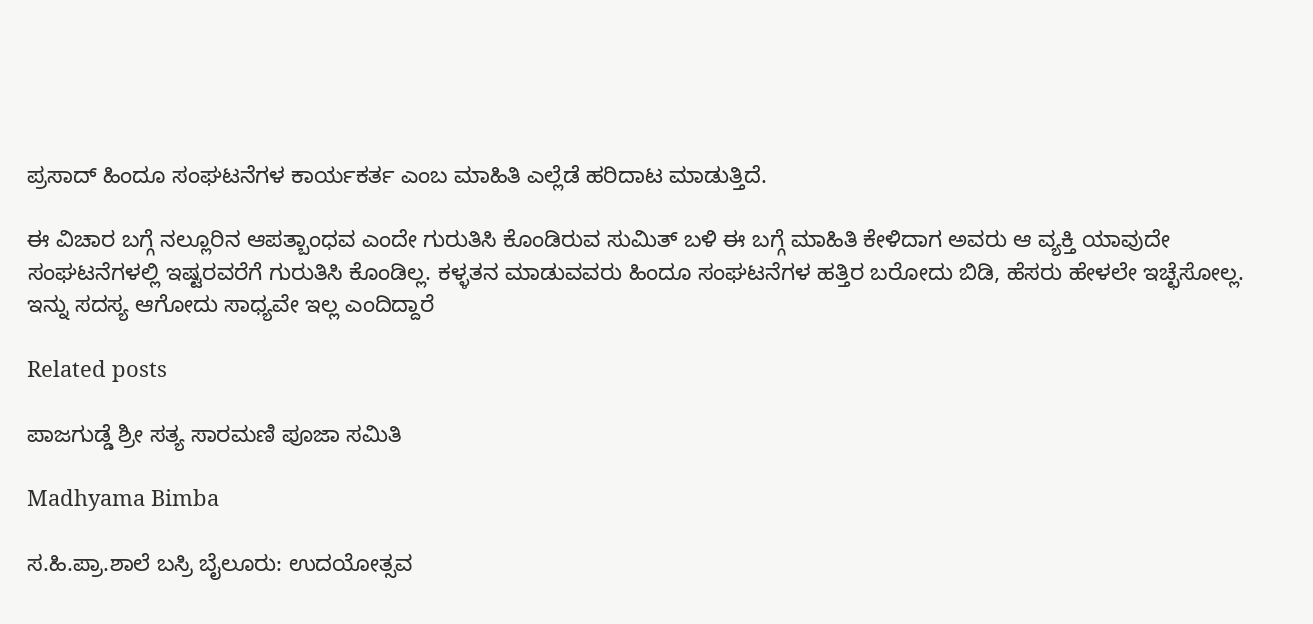ಪ್ರಸಾದ್ ಹಿಂದೂ ಸಂಘಟನೆಗಳ ಕಾರ್ಯಕರ್ತ ಎಂಬ ಮಾಹಿತಿ ಎಲ್ಲೆಡೆ ಹರಿದಾಟ ಮಾಡುತ್ತಿದೆ.

ಈ ವಿಚಾರ ಬಗ್ಗೆ ನಲ್ಲೂರಿನ ಆಪತ್ಬಾಂಧವ ಎಂದೇ ಗುರುತಿಸಿ ಕೊಂಡಿರುವ ಸುಮಿತ್ ಬಳಿ ಈ ಬಗ್ಗೆ ಮಾಹಿತಿ ಕೇಳಿದಾಗ ಅವರು ಆ ವ್ಯಕ್ತಿ ಯಾವುದೇ ಸಂಘಟನೆಗಳಲ್ಲಿ ಇಷ್ಟರವರೆಗೆ ಗುರುತಿಸಿ ಕೊಂಡಿಲ್ಲ. ಕಳ್ಳತನ ಮಾಡುವವರು ಹಿಂದೂ ಸಂಘಟನೆಗಳ ಹತ್ತಿರ ಬರೋದು ಬಿಡಿ, ಹೆಸರು ಹೇಳಲೇ ಇಚ್ಛೆಸೋಲ್ಲ. ಇನ್ನು ಸದಸ್ಯ ಆಗೋದು ಸಾಧ್ಯವೇ ಇಲ್ಲ ಎಂದಿದ್ದಾರೆ

Related posts

ಪಾಜಗುಡ್ಡೆ ಶ್ರೀ ಸತ್ಯ ಸಾರಮಣಿ ಪೂಜಾ ಸಮಿತಿ

Madhyama Bimba

ಸ.ಹಿ.ಪ್ರಾ.ಶಾಲೆ ಬಸ್ರಿ ಬೈಲೂರು: ಉದಯೋತ್ಸವ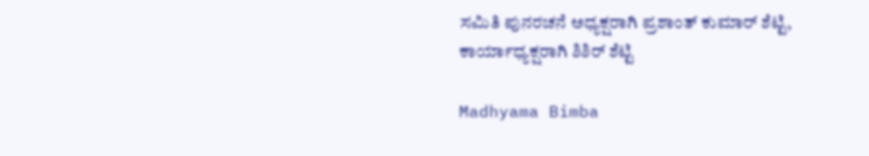ಸಮಿತಿ ಪುನರಚನೆ ಅಧ್ಯಕ್ಷರಾಗಿ ಪ್ರಶಾಂತ್ ಕುಮಾರ್ ಶೆಟ್ಟಿ, ಕಾರ್ಯಾಧ್ಯಕ್ಷರಾಗಿ ಶಿಶಿರ್ ಶೆಟ್ಟಿ

Madhyama Bimba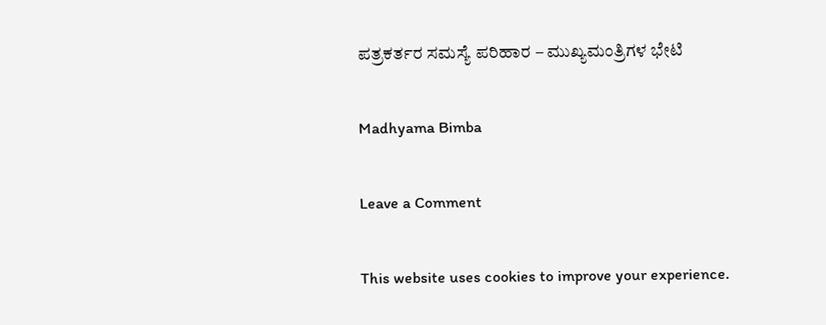ಪತ್ರಕರ್ತರ ಸಮಸ್ಯೆ ಪರಿಹಾರ – ಮುಖ್ಯಮಂತ್ರಿಗಳ ಭೇಟಿ

Madhyama Bimba

Leave a Comment

This website uses cookies to improve your experience.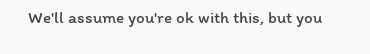We'll assume you're ok with this, but you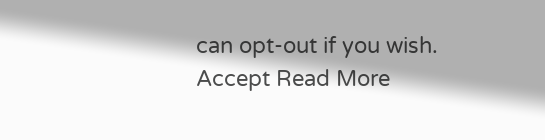can opt-out if you wish. Accept Read More